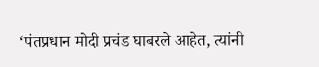‘पंतप्रधान मोदी प्रचंड घाबरले आहेत, त्यांनी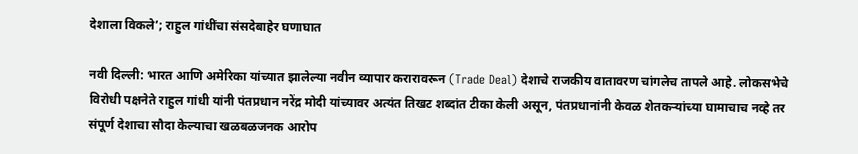देशाला विकले’; राहुल गांधींचा संसदेबाहेर घणाघात

नवी दिल्ली: भारत आणि अमेरिका यांच्यात झालेल्या नवीन व्यापार करारावरून (Trade Deal) देशाचे राजकीय वातावरण चांगलेच तापले आहे. लोकसभेचे विरोधी पक्षनेते राहुल गांधी यांनी पंतप्रधान नरेंद्र मोदी यांच्यावर अत्यंत तिखट शब्दांत टीका केली असून, पंतप्रधानांनी केवळ शेतकऱ्यांच्या घामाचाच नव्हे तर संपूर्ण देशाचा सौदा केल्याचा खळबळजनक आरोप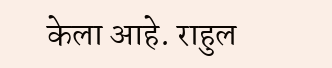केला आहे. राहुल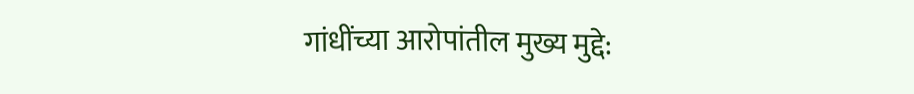गांधींच्या आरोपांतील मुख्य मुद्दे: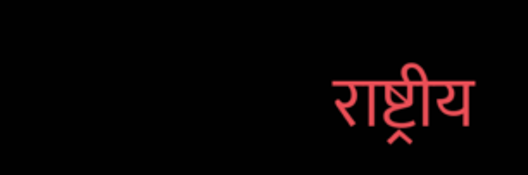राष्ट्रीय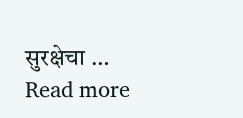सुरक्षेचा … Read more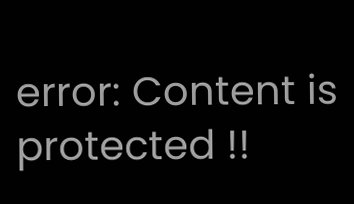error: Content is protected !!